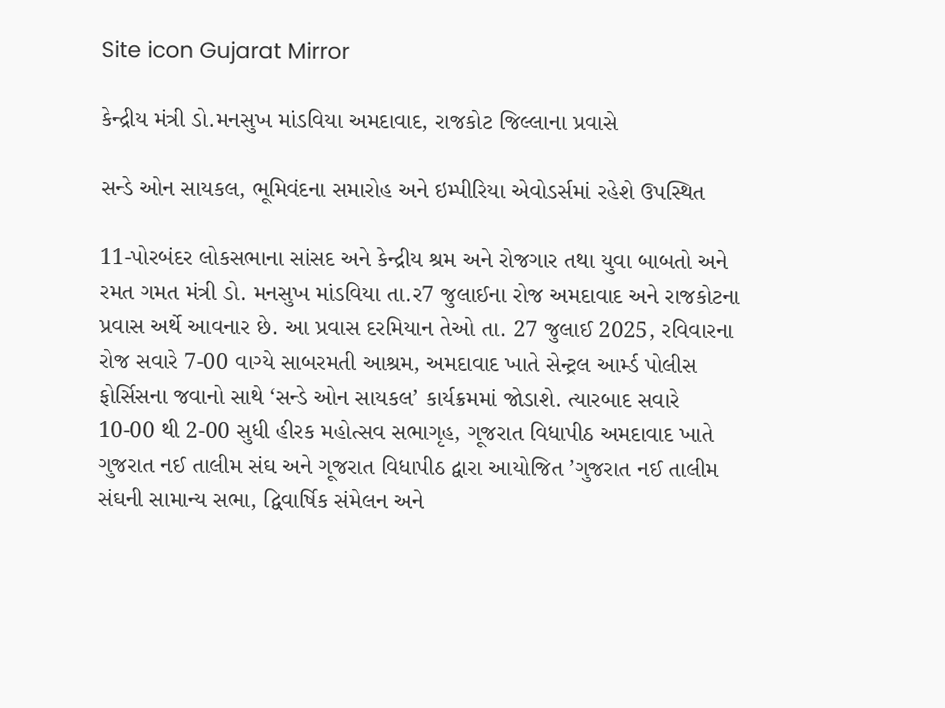Site icon Gujarat Mirror

કેન્દ્રીય મંત્રી ડો.મનસુખ માંડવિયા અમદાવાદ, રાજકોટ જિલ્લાના પ્રવાસે

સન્ડે ઓન સાયકલ, ભૂમિવંદના સમારોહ અને ઇમ્પીરિયા એવોડર્સમાં રહેશે ઉપસ્થિત

11-પોરબંદર લોકસભાના સાંસદ અને કેન્દ્રીય શ્રમ અને રોજગાર તથા યુવા બાબતો અને રમત ગમત મંત્રી ડો. મનસુખ માંડવિયા તા.ર7 જુલાઈના રોજ અમદાવાદ અને રાજકોટના પ્રવાસ અર્થે આવનાર છે. આ પ્રવાસ દરમિયાન તેઓ તા. 27 જુલાઈ 2025, રવિવારના રોજ સવારે 7-00 વાગ્યે સાબરમતી આશ્રમ, અમદાવાદ ખાતે સેન્ટ્રલ આર્મ્ડ પોલીસ ફોર્સિસના જવાનો સાથે ‘સન્ડે ઓન સાયકલ’ કાર્યક્રમમાં જોડાશે. ત્યારબાદ સવારે 10-00 થી 2-00 સુધી હીરક મહોત્સવ સભાગૃહ, ગૂજરાત વિધાપીઠ અમદાવાદ ખાતે ગુજરાત નઈ તાલીમ સંઘ અને ગૂજરાત વિધાપીઠ દ્વારા આયોજિત ’ગુજરાત નઈ તાલીમ સંઘની સામાન્ય સભા, દ્વિવાર્ષિક સંમેલન અને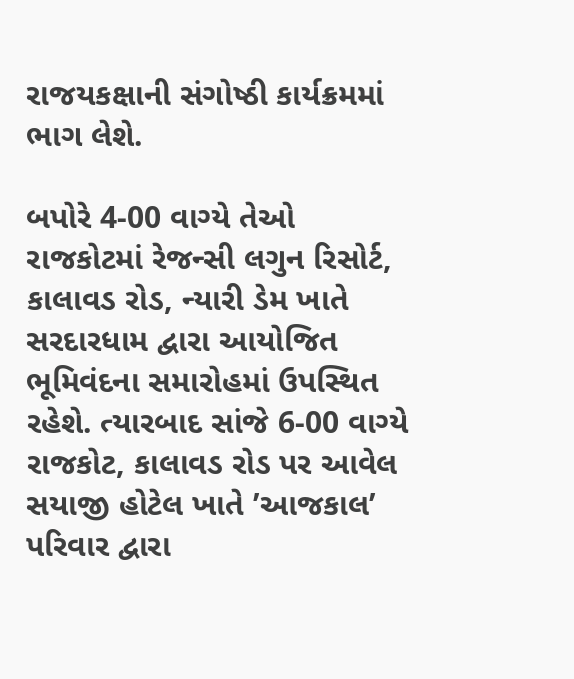રાજયકક્ષાની સંગોષ્ઠી કાર્યક્રમમાં ભાગ લેશે.

બપોરે 4-00 વાગ્યે તેઓ રાજકોટમાં રેજન્સી લગુન રિસોર્ટ, કાલાવડ રોડ, ન્યારી ડેમ ખાતે સરદારધામ દ્વારા આયોજિત ભૂમિવંદના સમારોહમાં ઉપસ્થિત રહેશે. ત્યારબાદ સાંજે 6-00 વાગ્યે રાજકોટ, કાલાવડ રોડ પર આવેલ સયાજી હોટેલ ખાતે ’આજકાલ’ પરિવાર દ્વારા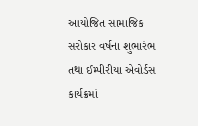આયોજિત સામાજિક સરોકાર વર્ષના શુભારંભ તથા ઈમ્પીરીયા એવોર્ડસ કાર્યક્રમાં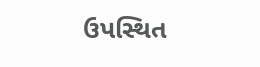ઉપસ્થિત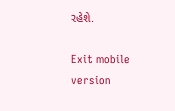રહેશે.

Exit mobile version